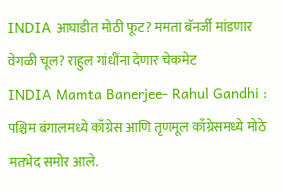INDIA आघाडीत मोठी फूट? ममता बॅनर्जी मांडणार वेगळी चूल? राहुल गांधींना देणार चेकमेट
INDIA Mamta Banerjee- Rahul Gandhi : पश्चिम बंगालमध्ये काँग्रेस आणि तृणमूल काँग्रेसमध्ये मोठे मतभेद समोर आले.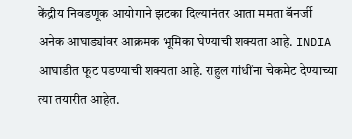केंद्रीय निवडणूक आयोगाने झटका दिल्यानंतर आता ममता बॅनर्जी अनेक आघाड्यांवर आक्रमक भूमिका घेण्याची शक्यता आहे. INDIA आघाडीत फूट पडण्याची शक्यता आहे. राहुल गांधींना चेकमेट देण्याच्या त्या तयारीत आहेत.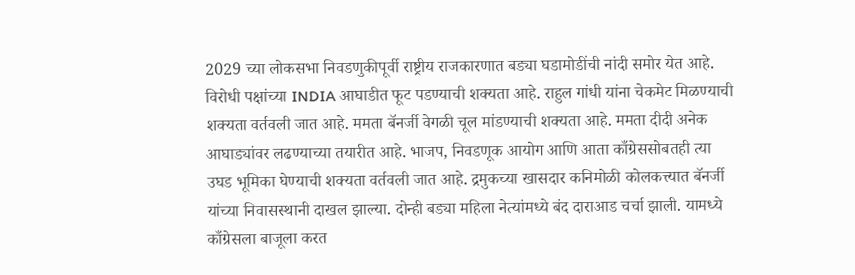2029 च्या लोकसभा निवडणुकीपूर्वी राष्ट्रीय राजकारणात बड्या घडामोडींची नांदी समोर येत आहे. विरोधी पक्षांच्या INDIA आघाडीत फूट पडण्याची शक्यता आहे. राहुल गांधी यांना चेकमेट मिळण्याची शक्यता वर्तवली जात आहे. ममता बॅनर्जी वेगळी चूल मांडण्याची शक्यता आहे. ममता दीदी अनेक आघाड्यांवर लढण्याच्या तयारीत आहे. भाजप, निवडणूक आयोग आणि आता काँग्रेससोबतही त्या उघड भूमिका घेण्याची शक्यता वर्तवली जात आहे. द्रमुकच्या खासदार कनिमोळी कोलकत्त्यात बॅनर्जी यांच्या निवासस्थानी दाखल झाल्या. दोन्ही बड्या महिला नेत्यांमध्ये बंद दाराआड चर्चा झाली. यामध्ये काँग्रेसला बाजूला करत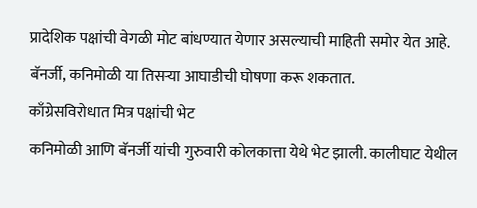प्रादेशिक पक्षांची वेगळी मोट बांधण्यात येणार असल्याची माहिती समोर येत आहे. बॅनर्जी, कनिमोळी या तिसऱ्या आघाडीची घोषणा करू शकतात.
काँग्रेसविरोधात मित्र पक्षांची भेट
कनिमोळी आणि बॅनर्जी यांची गुरुवारी कोलकात्ता येथे भेट झाली. कालीघाट येथील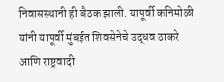निवासस्थानी ही बैठक झाली. यापूर्वी कनिमोळी यांनी यापूर्वी मुंबईत शिवसेनेचे उद्धव ठाकरे आणि राष्ट्रवादी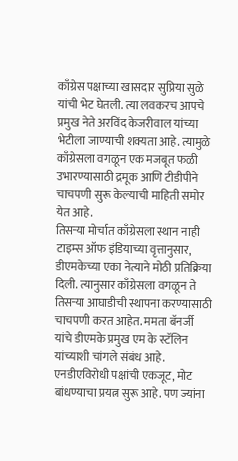काँग्रेस पक्षाच्या खासदार सुप्रिया सुळे यांची भेट घेतली. त्या लवकरच आपचे प्रमुख नेते अरविंद केजरीवाल यांच्या भेटीला जाण्याची शक्यता आहे. त्यामुळे काँग्रेसला वगळून एक मजबूत फळी उभारण्यासाठी द्रमूक आणि टीडीपीने चाचपणी सुरू केल्याची माहिती समोर येत आहे.
तिसऱ्या मोर्चात काँग्रेसला स्थान नाही
टाइम्स ऑफ इंडियाच्या वृत्तानुसार, डीएमकेच्या एका नेत्याने मोठी प्रतिक्रिया दिली. त्यानुसार काँग्रेसला वगळून ते तिसऱ्या आघाडीची स्थापना करण्यासाठी चाचपणी करत आहेत. ममता बॅनर्जी यांचे डीएमके प्रमुख एम के स्टॅलिन यांच्याशी चांगले संबंध आहे. एनडीएविरोधी पक्षांची एकजूट, मोट बांधण्याचा प्रयत्न सुरू आहे. पण ज्यांना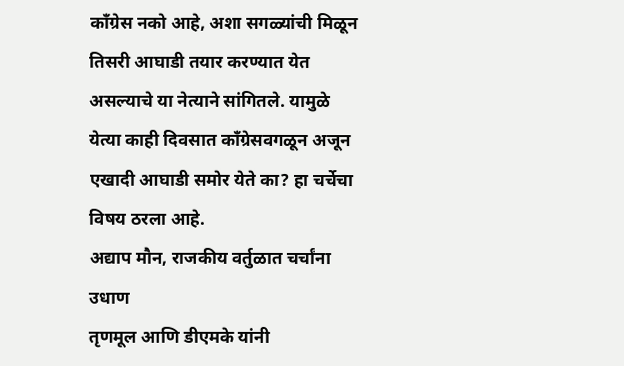काँग्रेस नको आहे, अशा सगळ्यांची मिळून तिसरी आघाडी तयार करण्यात येत असल्याचे या नेत्याने सांगितले. यामुळे येत्या काही दिवसात काँग्रेसवगळून अजून एखादी आघाडी समोर येते का? हा चर्चेचा विषय ठरला आहे.
अद्याप मौन, राजकीय वर्तुळात चर्चांना उधाण
तृणमूल आणि डीएमके यांनी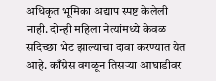अधिकृत भूमिका अद्याप स्पष्ट केलेली नाही. दोन्ही महिला नेत्यांमध्ये केवळ सदिच्छा भेट झाल्याचा दावा करण्यात येत आहे. काँग्रेस वगळून तिसऱ्या आघाडीवर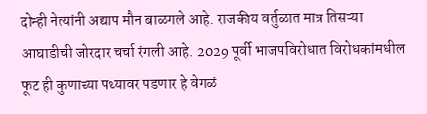दोन्ही नेत्यांनी अद्याप मौन बाळगले आहे. राजकीय वर्तुळात मात्र तिसऱ्या आघाडीची जोरदार चर्चा रंगली आहे. 2029 पूर्वी भाजपविरोधात विरोधकांमधील फूट ही कुणाच्या पथ्यावर पडणार हे वेगळं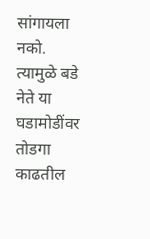सांगायला नको. त्यामुळे बडे नेते या घडामोडींवर तोडगा काढतील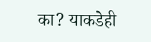का? याकडेही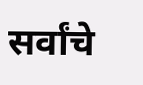सर्वांचे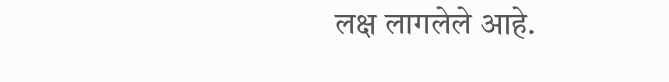लक्ष लागलेले आहे.